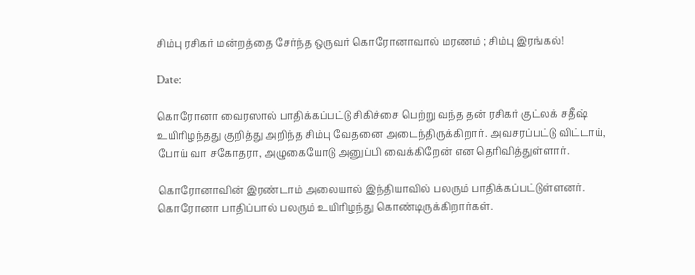சிம்பு ரசிகர் மன்றத்தை சேர்ந்த ஒருவர் கொரோனாவால் மரணம் ; சிம்பு இரங்கல்!

Date:

கொரோனா வைரஸால் பாதிக்கப்பட்டு சிகிச்சை பெற்று வந்த தன் ரசிகர் குட்லக் சதீஷ் உயிரிழந்தது குறித்து அறிந்த சிம்பு வேதனை அடைந்திருக்கிறார். அவசரப்பட்டு விட்டாய், போய் வா சகோதரா, அழுகையோடு அனுப்பி வைக்கிறேன் என தெரிவித்துள்ளார்.

கொரோனாவின் இரண்டாம் அலையால் இந்தியாவில் பலரும் பாதிக்கப்பட்டுள்ளனர். கொரோனா பாதிப்பால் பலரும் உயிரிழந்து கொண்டிருக்கிறார்கள்.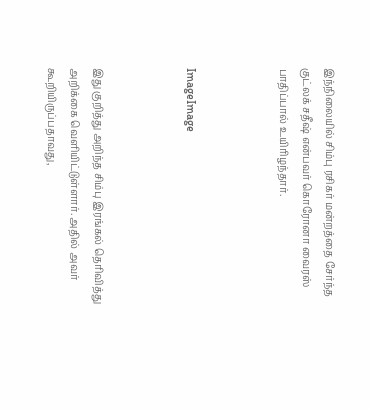இந்நிலையில் சிம்பு ரசிகர் மன்றத்தை சேர்ந்த குட்லக் சதீஷ் என்பவர் கொரோனா வைரஸ் பாதிப்பால் உயிரிழந்தார்.



ImageImage



இது குறித்து அறிந்த சிம்பு இரங்கல் தெரிவித்து அறிக்கை வெளியிட்டுள்ளார். அதில் அவர் கூறியிருப்பதாவது,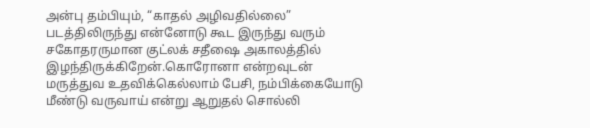அன்பு தம்பியும், “காதல் அழிவதில்லை” படத்திலிருந்து என்னோடு கூட இருந்து வரும் சகோதரருமான குட்லக் சதீஷை அகாலத்தில் இழந்திருக்கிறேன்.கொரோனா என்றவுடன் மருத்துவ உதவிக்கெல்லாம் பேசி, நம்பிக்கையோடு மீண்டு வருவாய் என்று ஆறுதல் சொல்லி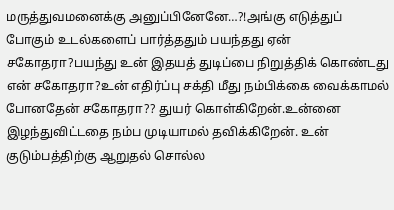மருத்துவமனைக்கு அனுப்பினேனே…?!அங்கு எடுத்துப் போகும் உடல்களைப் பார்த்ததும் பயந்தது ஏன் சகோதரா?பயந்து உன் இதயத் துடிப்பை நிறுத்திக் கொண்டது என் சகோதரா?உன் எதிர்ப்பு சக்தி மீது நம்பிக்கை வைக்காமல் போனதேன் சகோதரா?? துயர் கொள்கிறேன்.உன்னை இழந்துவிட்டதை நம்ப முடியாமல் தவிக்கிறேன். உன் குடும்பத்திற்கு ஆறுதல் சொல்ல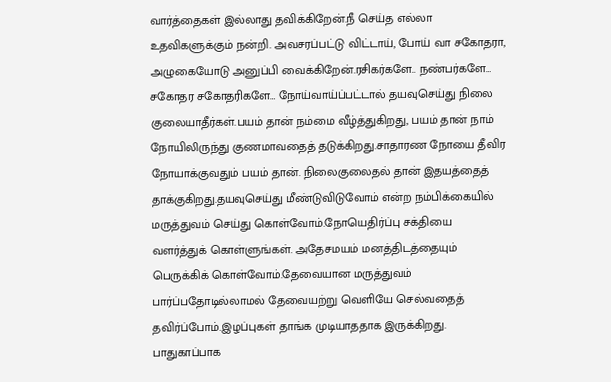வார்த்தைகள் இல்லாது தவிக்கிறேன்.நீ செய்த எல்லா உதவிகளுக்கும் நன்றி. அவசரப்பட்டு விட்டாய், போய் வா சகோதரா, அழுகையோடு அனுப்பி வைக்கிறேன்.ரசிகர்களே.. நண்பர்களே… சகோதர சகோதரிகளே… நோய்வாய்ப்பட்டால் தயவுசெய்து நிலை குலையாதீர்கள்.பயம் தான் நம்மை வீழ்த்துகிறது, பயம் தான் நாம் நோயிலிருந்து குணமாவதைத் தடுக்கிறது.சாதாரண நோயை தீவிர நோயாக்குவதும் பயம் தான். நிலைகுலைதல் தான் இதயத்தைத் தாக்குகிறது.தயவுசெய்து மீண்டுவிடுவோம் என்ற நம்பிக்கையில் மருத்துவம் செய்து கொள்வோம்.நோயெதிர்ப்பு சக்தியை வளர்த்துக் கொள்ளுங்கள். அதேசமயம் மனத்திடத்தையும் பெருக்கிக் கொள்வோம்.தேவையான மருத்துவம் பார்ப்பதோடில்லாமல் தேவையற்று வெளியே செல்வதைத் தவிர்ப்போம்.இழப்புகள் தாங்க முடியாததாக இருக்கிறது. பாதுகாப்பாக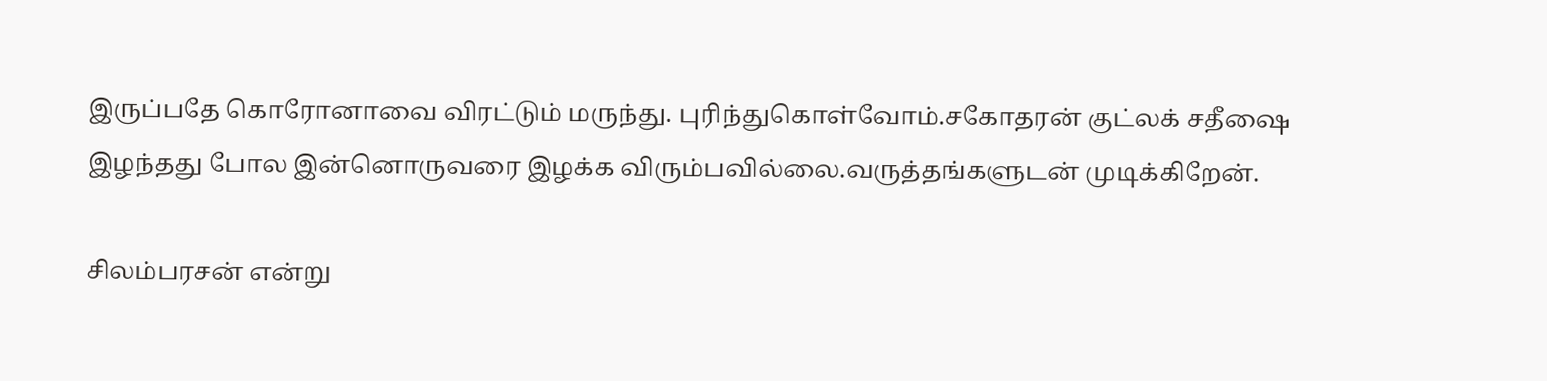இருப்பதே கொரோனாவை விரட்டும் மருந்து. புரிந்துகொள்வோம்.சகோதரன் குட்லக் சதீஷை இழந்தது போல இன்னொருவரை இழக்க விரும்பவில்லை.வருத்தங்களுடன் முடிக்கிறேன்.

சிலம்பரசன் என்று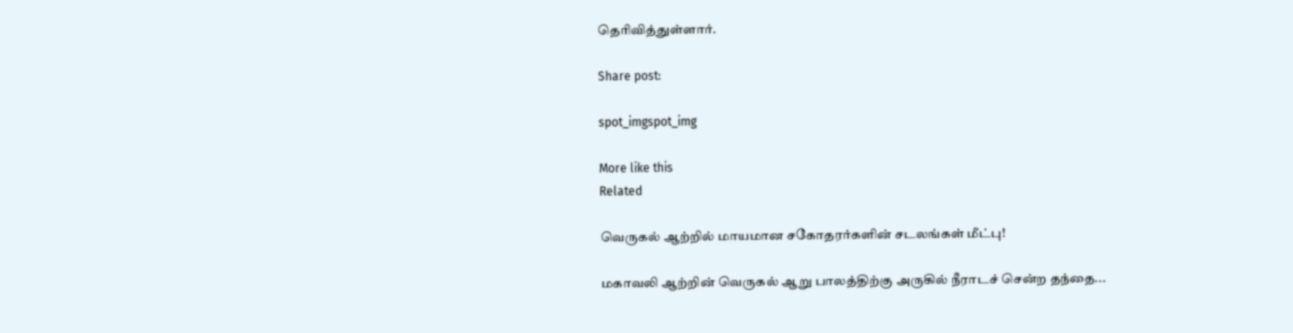தெரிவித்துள்ளார்.

Share post:

spot_imgspot_img

More like this
Related

வெருகல் ஆற்றில் மாயமான சகோதரர்களின் சடலங்கள் மீட்பு!

மகாவலி ஆற்றின் வெருகல் ஆறு பாலத்திற்கு அருகில் நீராடச் சென்ற தந்தை...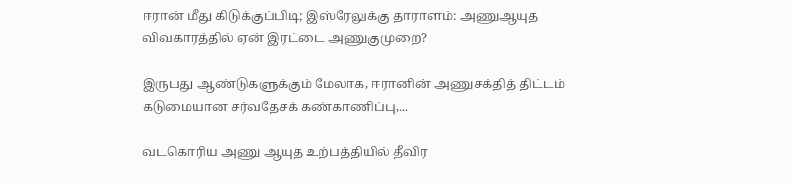ஈரான் மீது கிடுக்குப்பிடி; இஸ்ரேலுக்கு தாராளம்: அணுஆயுத விவகாரத்தில் ஏன் இரட்டை அணுகுமுறை?

இருபது ஆண்டுகளுக்கும் மேலாக, ஈரானின் அணுசக்தித் திட்டம் கடுமையான சர்வதேசக் கண்காணிப்பு,...

வடகொரிய அணு ஆயுத உற்பத்தியில் தீவிர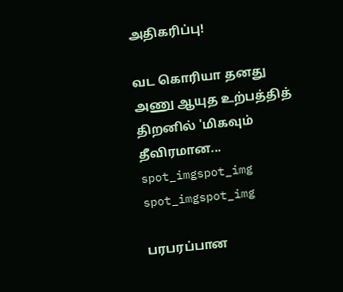அதிகரிப்பு!

வட கொரியா தனது அணு ஆயுத உற்பத்தித் திறனில் 'மிகவும் தீவிரமான...
spot_imgspot_img
spot_imgspot_img

பரபரப்பான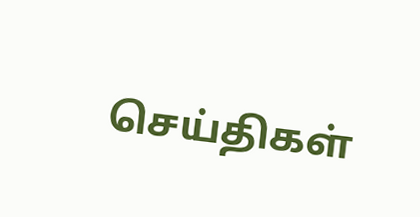செய்திகள்